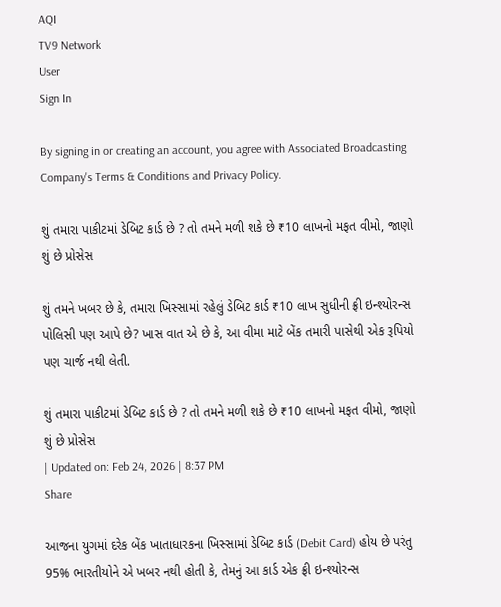AQI
TV9 Network
User
Sign In

By signing in or creating an account, you agree with Associated Broadcasting Company's Terms & Conditions and Privacy Policy.

શું તમારા પાકીટમાં ડેબિટ કાર્ડ છે ? તો તમને મળી શકે છે ₹10 લાખનો મફત વીમો, જાણો શું છે પ્રોસેસ

શું તમને ખબર છે કે, તમારા ખિસ્સામાં રહેલું ડેબિટ કાર્ડ ₹10 લાખ સુધીની ફ્રી ઇન્શ્યોરન્સ પોલિસી પણ આપે છે? ખાસ વાત એ છે કે, આ વીમા માટે બેંક તમારી પાસેથી એક રૂપિયો પણ ચાર્જ નથી લેતી.

શું તમારા પાકીટમાં ડેબિટ કાર્ડ છે ? તો તમને મળી શકે છે ₹10 લાખનો મફત વીમો, જાણો શું છે પ્રોસેસ
| Updated on: Feb 24, 2026 | 8:37 PM
Share

આજના યુગમાં દરેક બેંક ખાતાધારકના ખિસ્સામાં ડેબિટ કાર્ડ (Debit Card) હોય છે પરંતુ 95% ભારતીયોને એ ખબર નથી હોતી કે, તેમનું આ કાર્ડ એક ફ્રી ઇન્શ્યોરન્સ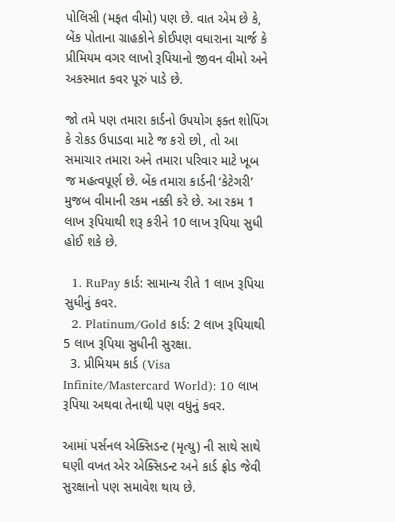પોલિસી (મફત વીમો) પણ છે. વાત એમ છે કે, બેંક પોતાના ગ્રાહકોને કોઈપણ વધારાના ચાર્જ કે પ્રીમિયમ વગર લાખો રૂપિયાનો જીવન વીમો અને અકસ્માત કવર પૂરું પાડે છે.

જો તમે પણ તમારા કાર્ડનો ઉપયોગ ફક્ત શોપિંગ કે રોકડ ઉપાડવા માટે જ કરો છો, તો આ સમાચાર તમારા અને તમારા પરિવાર માટે ખૂબ જ મહત્વપૂર્ણ છે. બેંક તમારા કાર્ડની ‘કેટેગરી’ મુજબ વીમાની રકમ નક્કી કરે છે. આ રકમ 1 લાખ રૂપિયાથી શરૂ કરીને 10 લાખ રૂપિયા સુધી હોઈ શકે છે.

  1. RuPay કાર્ડ: સામાન્ય રીતે 1 લાખ રૂપિયા સુધીનું કવર.
  2. Platinum/Gold કાર્ડ: 2 લાખ રૂપિયાથી 5 લાખ રૂપિયા સુધીની સુરક્ષા.
  3. પ્રીમિયમ કાર્ડ (Visa Infinite/Mastercard World): 10 લાખ રૂપિયા અથવા તેનાથી પણ વધુનું કવર.

આમાં પર્સનલ એક્સિડન્ટ (મૃત્યુ) ની સાથે સાથે ઘણી વખત એર એક્સિડન્ટ અને કાર્ડ ફ્રોડ જેવી સુરક્ષાનો પણ સમાવેશ થાય છે.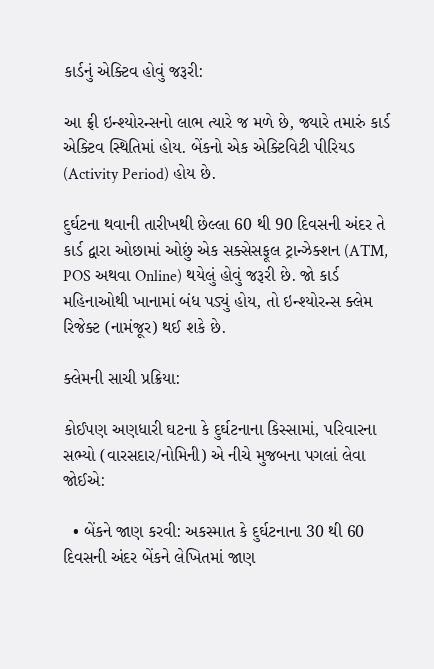કાર્ડનું એક્ટિવ હોવું જરૂરી:

આ ફ્રી ઇન્શ્યોરન્સનો લાભ ત્યારે જ મળે છે, જ્યારે તમારું કાર્ડ એક્ટિવ સ્થિતિમાં હોય. બેંકનો એક એક્ટિવિટી પીરિયડ (Activity Period) હોય છે.

દુર્ઘટના થવાની તારીખથી છેલ્લા 60 થી 90 દિવસની અંદર તે કાર્ડ દ્વારા ઓછામાં ઓછું એક સક્સેસફૂલ ટ્રાન્ઝેક્શન (ATM, POS અથવા Online) થયેલું હોવું જરૂરી છે. જો કાર્ડ મહિનાઓથી ખાનામાં બંધ પડ્યું હોય, તો ઇન્શ્યોરન્સ ક્લેમ રિજેક્ટ (નામંજૂર) થઈ શકે છે.

ક્લેમની સાચી પ્રક્રિયા:

કોઈપણ અણધારી ઘટના કે દુર્ઘટનાના કિસ્સામાં, પરિવારના સભ્યો (વારસદાર/નોમિની) એ નીચે મુજબના પગલાં લેવા જોઈએ:

  • બેંકને જાણ કરવી: અકસ્માત કે દુર્ઘટનાના 30 થી 60 દિવસની અંદર બેંકને લેખિતમાં જાણ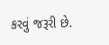કરવું જરૂરી છે.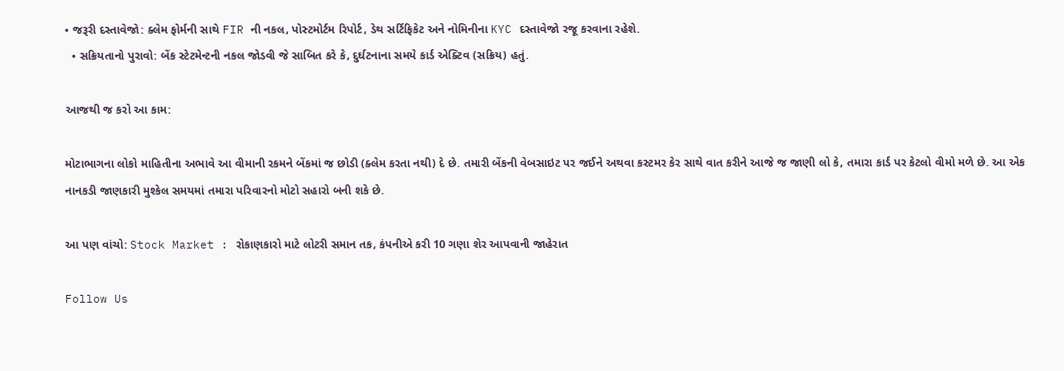• જરૂરી દસ્તાવેજો: ક્લેમ ફોર્મની સાથે FIR ની નકલ, પોસ્ટમોર્ટમ રિપોર્ટ, ડેથ સર્ટિફિકેટ અને નોમિનીના KYC દસ્તાવેજો રજૂ કરવાના રહેશે.
  • સક્રિયતાનો પુરાવો: બેંક સ્ટેટમેન્ટની નકલ જોડવી જે સાબિત કરે કે, દુર્ઘટનાના સમયે કાર્ડ એક્ટિવ (સક્રિય) હતું.

આજથી જ કરો આ કામ:

મોટાભાગના લોકો માહિતીના અભાવે આ વીમાની રકમને બેંકમાં જ છોડી (ક્લેમ કરતા નથી) દે છે. તમારી બેંકની વેબસાઇટ પર જઈને અથવા કસ્ટમર કેર સાથે વાત કરીને આજે જ જાણી લો કે, તમારા કાર્ડ પર કેટલો વીમો મળે છે. આ એક નાનકડી જાણકારી મુશ્કેલ સમયમાં તમારા પરિવારનો મોટો સહારો બની શકે છે.

આ પણ વાંચો: Stock Market : રોકાણકારો માટે લોટરી સમાન તક, કંપનીએ કરી 10 ગણા શેર આપવાની જાહેરાત

Follow Us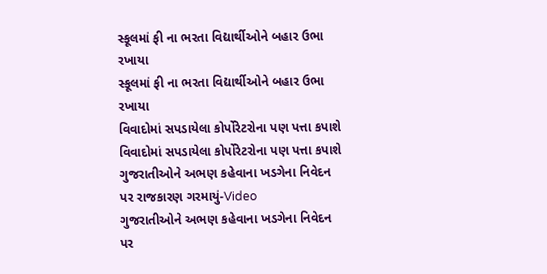સ્કૂલમાં ફી ના ભરતા વિદ્યાર્થીઓને બહાર ઉભા રખાયા
સ્કૂલમાં ફી ના ભરતા વિદ્યાર્થીઓને બહાર ઉભા રખાયા
વિવાદોમાં સપડાયેલા કોર્પોરેટરોના પણ પત્તા કપાશે
વિવાદોમાં સપડાયેલા કોર્પોરેટરોના પણ પત્તા કપાશે
ગુજરાતીઓને અભણ કહેવાના ખડગેના નિવેદન પર રાજકારણ ગરમાયું-Video
ગુજરાતીઓને અભણ કહેવાના ખડગેના નિવેદન પર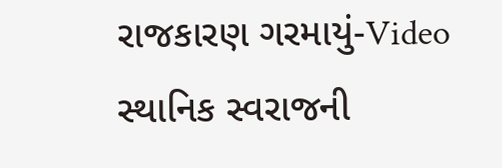રાજકારણ ગરમાયું-Video
સ્થાનિક સ્વરાજની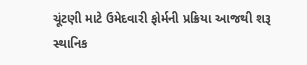ચૂંટણી માટે ઉમેદવારી ફોર્મની પ્રક્રિયા આજથી શરૂ
સ્થાનિક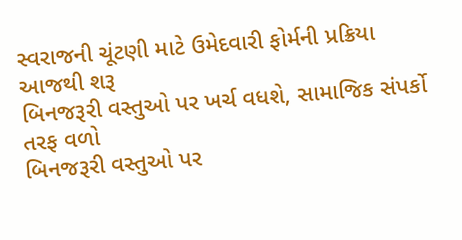સ્વરાજની ચૂંટણી માટે ઉમેદવારી ફોર્મની પ્રક્રિયા આજથી શરૂ
બિનજરૂરી વસ્તુઓ પર ખર્ચ વધશે, સામાજિક સંપર્કો તરફ વળો
બિનજરૂરી વસ્તુઓ પર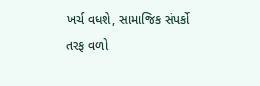ખર્ચ વધશે, સામાજિક સંપર્કો તરફ વળો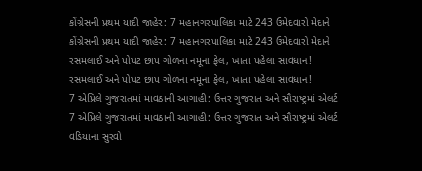કોંગ્રેસની પ્રથમ યાદી જાહેર: 7 મહાનગરપાલિકા માટે 243 ઉમેદવારો મેદાને
કોંગ્રેસની પ્રથમ યાદી જાહેર: 7 મહાનગરપાલિકા માટે 243 ઉમેદવારો મેદાને
રસમલાઈ અને પોપટ છાપ ગોળના નમૂના ફેલ, ખાતા પહેલા સાવધાન!
રસમલાઈ અને પોપટ છાપ ગોળના નમૂના ફેલ, ખાતા પહેલા સાવધાન!
7 એપ્રિલે ગુજરાતમાં માવઠાની આગાહી: ઉત્તર ગુજરાત અને સૌરાષ્ટ્રમાં એલર્ટ
7 એપ્રિલે ગુજરાતમાં માવઠાની આગાહી: ઉત્તર ગુજરાત અને સૌરાષ્ટ્રમાં એલર્ટ
વડિયાના સુરવો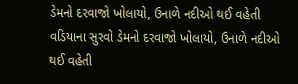ડેમનો દરવાજો ખોલાયો, ઉનાળે નદીઓ થઈ વહેતી
વડિયાના સુરવો ડેમનો દરવાજો ખોલાયો, ઉનાળે નદીઓ થઈ વહેતી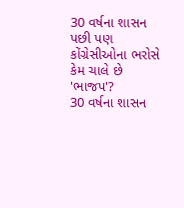30 વર્ષના શાસન પછી પણ કોંગ્રેસીઓના ભરોસે કેમ ચાલે છે 'ભાજપ'?
30 વર્ષના શાસન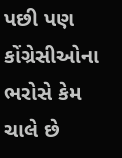પછી પણ કોંગ્રેસીઓના ભરોસે કેમ ચાલે છે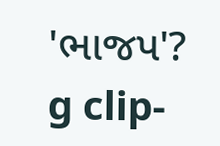'ભાજપ'?
g clip-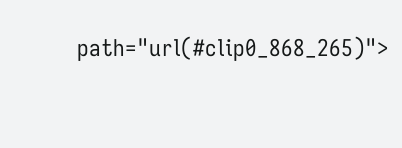path="url(#clip0_868_265)">